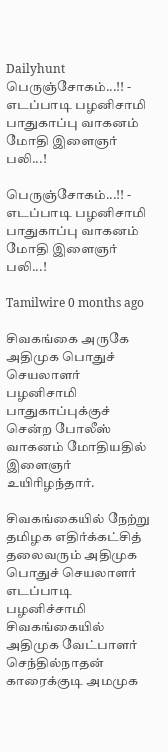Dailyhunt
பெருஞ்சோகம்...!! - எடப்பாடி பழனிசாமி பாதுகாப்பு வாகனம் மோதி இளைஞர் பலி...!

பெருஞ்சோகம்...!! - எடப்பாடி பழனிசாமி பாதுகாப்பு வாகனம் மோதி இளைஞர் பலி...!

Tamilwire 0 months ago

சிவகங்கை அருகே அதிமுக பொதுச் செயலாளர் பழனிசாமி பாதுகாப்புக்குச் சென்ற போலீஸ் வாகனம் மோதியதில் இளைஞர் உயிரிழந்தார்.

சிவகங்கையில் நேற்று தமிழக எதிர்க்கட்சித் தலைவரும் அதிமுக பொதுச் செயலாளர் எடப்பாடி பழனிச்சாமி சிவகங்கையில் அதிமுக வேட்பாளர் செந்தில்நாதன் காரைக்குடி அமமுக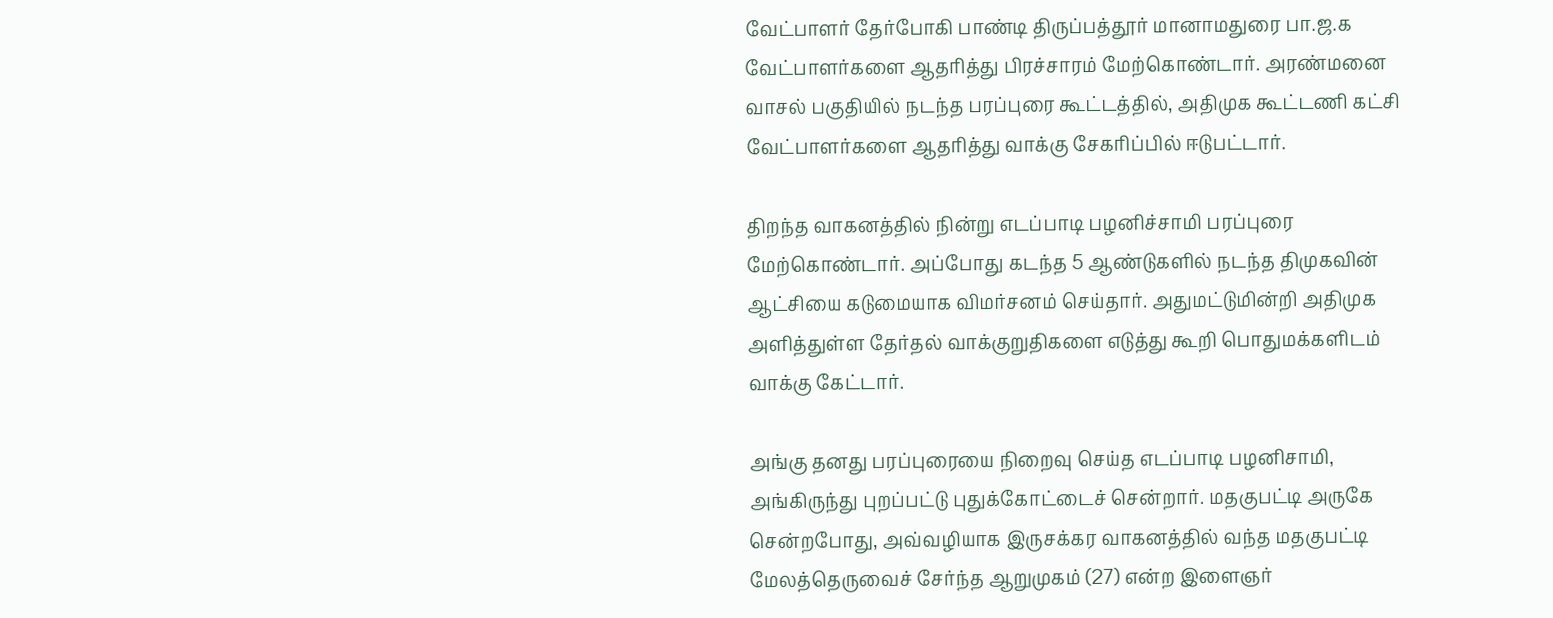வேட்பாளர் தேர்போகி பாண்டி திருப்பத்தூர் மானாமதுரை பா.ஜ.க வேட்பாளர்களை ஆதரித்து பிரச்சாரம் மேற்கொண்டார். அரண்மனை வாசல் பகுதியில் நடந்த பரப்புரை கூட்டத்தில், அதிமுக கூட்டணி கட்சி வேட்பாளர்களை ஆதரித்து வாக்கு சேகரிப்பில் ஈடுபட்டார்.

திறந்த வாகனத்தில் நின்று எடப்பாடி பழனிச்சாமி பரப்புரை மேற்கொண்டார். அப்போது கடந்த 5 ஆண்டுகளில் நடந்த திமுகவின் ஆட்சியை கடுமையாக விமர்சனம் செய்தார். அதுமட்டுமின்றி அதிமுக அளித்துள்ள தேர்தல் வாக்குறுதிகளை எடுத்து கூறி பொதுமக்களிடம் வாக்கு கேட்டார்.

அங்கு தனது பரப்புரையை நிறைவு செய்த எடப்பாடி பழனிசாமி, அங்கிருந்து புறப்பட்டு புதுக்கோட்டைச் சென்றார். மதகுபட்டி அருகே சென்றபோது, அவ்வழியாக இருசக்கர வாகனத்தில் வந்த மதகுபட்டி மேலத்தெருவைச் சேர்ந்த ஆறுமுகம் (27) என்ற இளைஞர்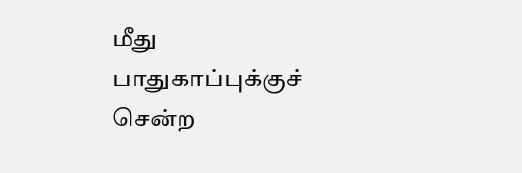மீது பாதுகாப்புக்குச் சென்ற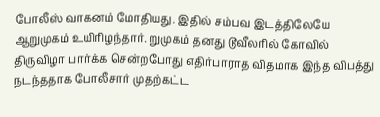போலீஸ் வாகனம் மோதியது. இதில் சம்பவ இடத்திலேயே ஆறுமுகம் உயிரிழந்தார். றுமுகம் தனது டூவீலரில் கோவில் திருவிழா பார்க்க சென்றபோது எதிர்பாராத விதமாக இந்த விபத்து நடந்ததாக போலீசார் முதற்கட்ட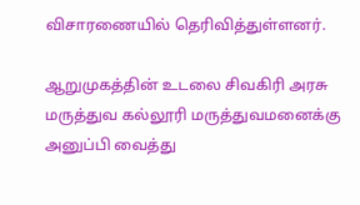விசாரணையில் தெரிவித்துள்ளனர்.

ஆறுமுகத்தின் உடலை சிவகிரி அரசு மருத்துவ கல்லூரி மருத்துவமனைக்கு அனுப்பி வைத்து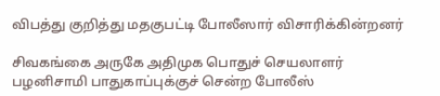விபத்து குறித்து மதகுபட்டி போலீஸார் விசாரிக்கின்றனர்

சிவகங்கை அருகே அதிமுக பொதுச் செயலாளர் பழனிசாமி பாதுகாப்புக்குச் சென்ற போலீஸ்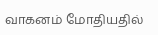வாகனம் மோதியதில்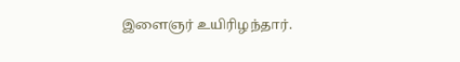இளைஞர் உயிரிழந்தார்.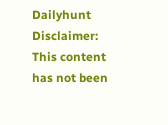Dailyhunt
Disclaimer: This content has not been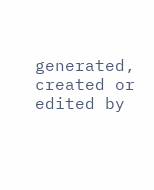generated, created or edited by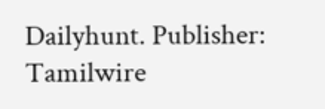Dailyhunt. Publisher: Tamilwire